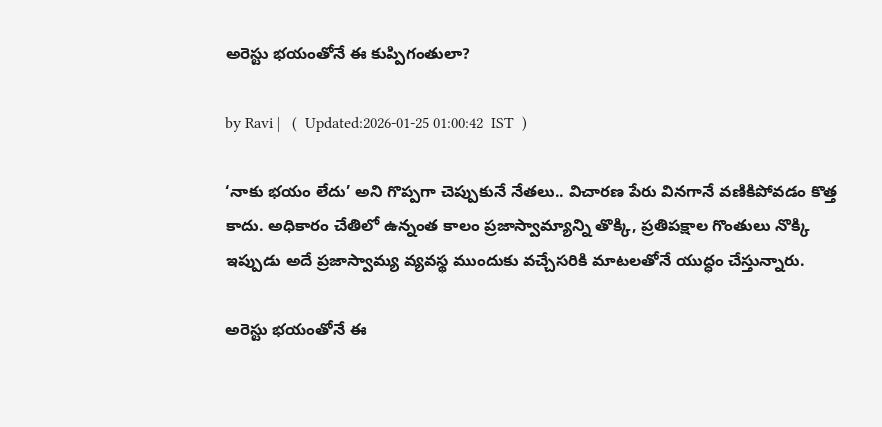అరెస్టు భయంతోనే ఈ కుప్పిగంతులా?

by Ravi |   (  Updated:2026-01-25 01:00:42  IST  )

‘నాకు భయం లేదు’ అని గొప్పగా చెప్పుకునే నేతలు.. విచారణ పేరు వినగానే వణికిపోవడం కొత్త కాదు. అధికారం చేతిలో ఉన్నంత కాలం ప్రజాస్వామ్యాన్ని తొక్కి, ప్రతిపక్షాల గొంతులు నొక్కి ఇప్పుడు అదే ప్రజాస్వామ్య వ్యవస్థ ముందుకు వచ్చేసరికి మాటలతోనే యుద్ధం చేస్తున్నారు.

అరెస్టు భయంతోనే ఈ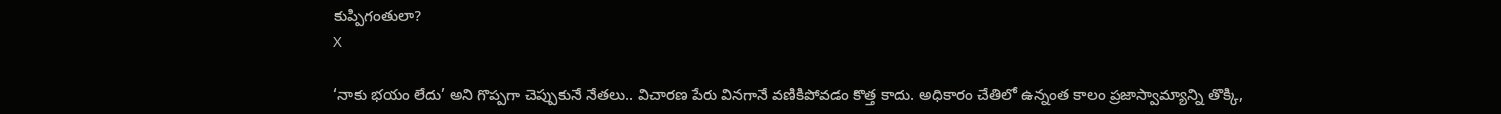కుప్పిగంతులా?
X

‘నాకు భయం లేదు’ అని గొప్పగా చెప్పుకునే నేతలు.. విచారణ పేరు వినగానే వణికిపోవడం కొత్త కాదు. అధికారం చేతిలో ఉన్నంత కాలం ప్రజాస్వామ్యాన్ని తొక్కి,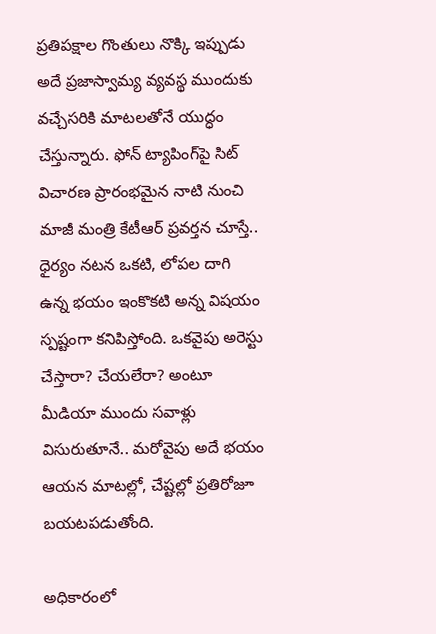ప్రతిపక్షాల గొంతులు నొక్కి ఇప్పుడు అదే ప్రజాస్వామ్య వ్యవస్థ ముందుకు వచ్చేసరికి మాటలతోనే యుద్ధం చేస్తున్నారు. ఫోన్ ట్యాపింగ్‌పై సిట్ విచారణ ప్రారంభమైన నాటి నుంచి మాజీ మంత్రి కేటీఆర్ ప్రవర్తన చూస్తే.. ధైర్యం నటన ఒకటి, లోపల దాగి ఉన్న భయం ఇంకొకటి అన్న విషయం స్పష్టంగా కనిపిస్తోంది. ఒకవైపు అరెస్టు చేస్తారా? చేయలేరా? అంటూ మీడియా ముందు సవాళ్లు విసురుతూనే.. మరోవైపు అదే భయం ఆయన మాటల్లో, చేష్టల్లో ప్రతిరోజూ బయటపడుతోంది.

అధికారంలో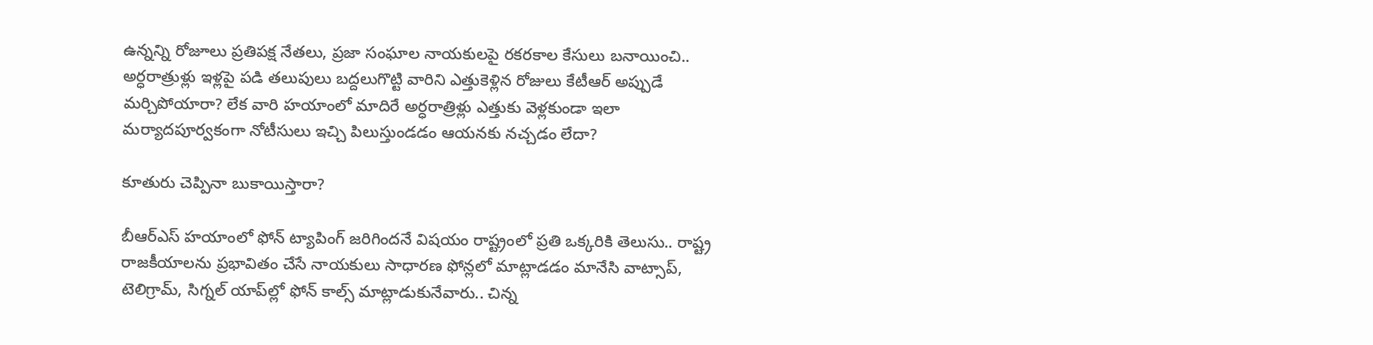ఉన్నన్ని రోజూలు ప్రతిప‌క్ష నేత‌లు, ప్రజా సంఘాల నాయ‌కుల‌పై ర‌క‌ర‌కాల కేసులు బ‌నాయించి.. అర్ధరాత్రుళ్లు ఇళ్లపై ప‌డి తలుపులు బ‌ద్దలుగొట్టి వారిని ఎత్తుకెళ్లిన రోజులు కేటీఆర్ అప్పుడే మ‌ర్చిపోయారా? లేక వారి హ‌యాంలో మాదిరే అర్ధరాత్రిళ్లు ఎత్తుకు వెళ్లకుండా ఇలా మ‌ర్యాద‌పూర్వకంగా నోటీసులు ఇచ్చి పిలుస్తుండ‌డం ఆయ‌న‌కు న‌చ్చడం లేదా?

కూతురు చెప్పినా బుకాయిస్తారా?

బీఆర్ఎస్ హ‌యాంలో ఫోన్ ట్యాపింగ్ జ‌రిగింద‌నే విష‌యం రాష్ట్రంలో ప్రతి ఒక్కరికి తెలుసు.. రాష్ట్ర రాజ‌కీయాల‌ను ప్రభావితం చేసే నాయ‌కులు సాధార‌ణ ఫోన్లలో మాట్లాడడం మానేసి వాట్సాప్‌, టెలిగ్రామ్‌, సిగ్నల్ యాప్‌ల్లో ఫోన్ కాల్స్ మాట్లాడుకునేవారు.. చిన్న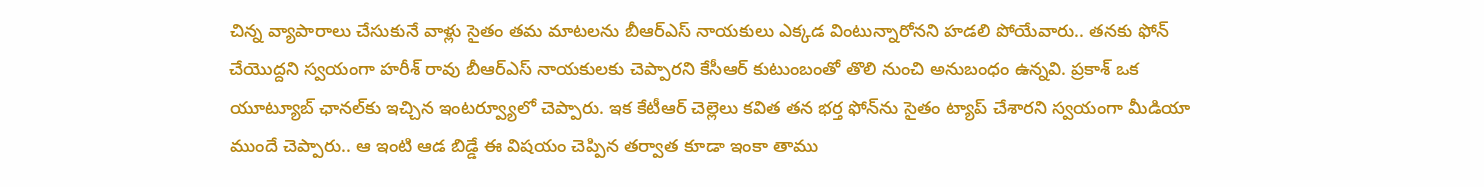చిన్న వ్యాపారాలు చేసుకునే వాళ్లు సైతం త‌మ మాట‌ల‌ను బీఆర్ఎస్ నాయ‌కులు ఎక్కడ వింటున్నారోన‌ని హ‌డ‌లి పోయేవారు.. త‌న‌కు ఫోన్ చేయొద్దని స్వయంగా హ‌రీశ్ రావు బీఆర్‌ఎస్ నాయ‌కుల‌కు చెప్పార‌ని కేసీఆర్ కుటుంబంతో తొలి నుంచి అనుబంధం ఉన్నవి. ప్రకాశ్ ఒక యూట్యూబ్ ఛానల్‌కు ఇచ్చిన ఇంట‌ర్వ్యూలో చెప్పారు. ఇక కేటీఆర్ చెల్లెలు కవిత త‌న భ‌ర్త ఫోన్‌ను సైతం ట్యాప్ చేశార‌ని స్వయంగా మీడియా ముందే చెప్పారు.. ఆ ఇంటి ఆడ బిడ్డే ఈ విషయం చెప్పిన‌ త‌ర్వాత కూడా ఇంకా తాము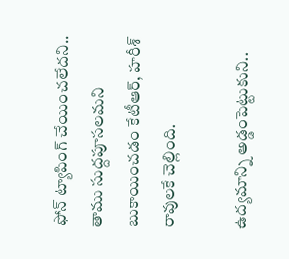ఫోన్ ట్యాపింగ్ చేయించ‌లేద‌ని.. తాము సుద్దపూస‌ల‌మ‌ని బుకాయించ‌డం కేటీఆర్‌, హ‌రీశ్ రావుల‌కే చెల్లింది.

ఉద్యమాన్ని అడ్డంపెట్టుకుని..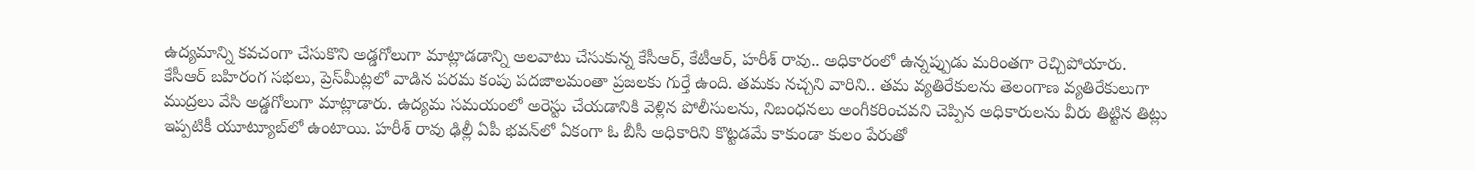ఉద్యమాన్ని క‌వ‌చంగా చేసుకొని అడ్డగోలుగా మాట్లాడ‌డాన్ని అల‌వాటు చేసుకున్న కేసీఆర్, కేటీఆర్, హ‌రీశ్ రావు.. అధికారంలో ఉన్నప్పుడు మ‌రింత‌గా రెచ్చిపోయారు. కేసీఆర్ బ‌హిరంగ స‌భ‌లు, ప్రెస్‌మీట్లలో వాడిన ప‌ర‌మ కంపు ప‌ద‌జాల‌మంతా ప్రజ‌ల‌కు గుర్తే ఉంది. త‌మ‌కు న‌చ్చని వారిని.. త‌మ వ్యతిరేకుల‌ను తెలంగాణ వ్యతిరేకులుగా ముద్రలు వేసి అడ్డగోలుగా మాట్లాడారు. ఉద్యమ స‌మ‌యంలో అరెస్టు చేయ‌డానికి వెళ్లిన పోలీసులను, నిబంధ‌న‌లు అంగీక‌రించ‌వ‌ని చెప్పిన అధికారులను వీరు తిట్టిన తిట్లు ఇప్పటికీ యూట్యూబ్‌లో ఉంటాయి. హ‌రీశ్ రావు ఢిల్లీ ఏపీ భ‌వ‌న్‌లో ఏకంగా ఓ బీసీ అధికారిని కొట్టడ‌మే కాకుండా కులం పేరుతో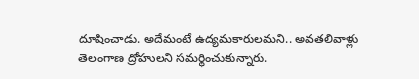దూషించాడు. అదేమంటే ఉద్యమ‌కారుల‌మ‌ని.. అవ‌తలివాళ్లు తెలంగాణ ద్రోహుల‌ని స‌మ‌ర్థించుకున్నారు.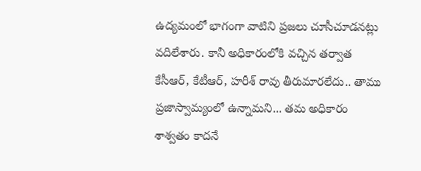ఉద్యమంలో భాగంగా వాటిని ప్రజ‌లు చూసీచూడ‌న‌ట్లు వ‌దిలేశారు. కానీ అధికారంలోకి వ‌చ్చిన త‌ర్వాత కేసీఆర్‌, కేటీఆర్, హరీశ్ రావు తీరుమార‌లేదు.. తాము ప్రజాస్వామ్యంలో ఉన్నామ‌ని... త‌మ అధికారం శాశ్వతం కాద‌నే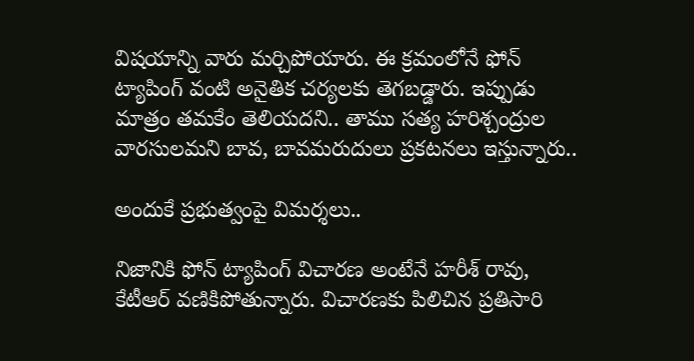విష‌యాన్ని వారు మ‌ర్చిపోయారు. ఈ క్రమంలోనే ఫోన్ ట్యాపింగ్ వంటి అనైతిక చ‌ర్యల‌కు తెగ‌బ‌డ్డారు. ఇప్పుడు మాత్రం త‌మ‌కేం తెలియ‌ద‌ని.. తాము స‌త్య హ‌రిశ్చంద్రుల వార‌సుల‌మ‌ని బావ‌, బావ‌మ‌రుదులు ప్రక‌ట‌న‌లు ఇస్తున్నారు..

అందుకే ప్రభుత్వంపై విమర్శలు..

నిజానికి ఫోన్ ట్యాపింగ్ విచార‌ణ అంటేనే హ‌రీశ్ రావు, కేటీఆర్ వ‌ణికిపోతున్నారు. విచార‌ణ‌కు పిలిచిన ప్రతిసారి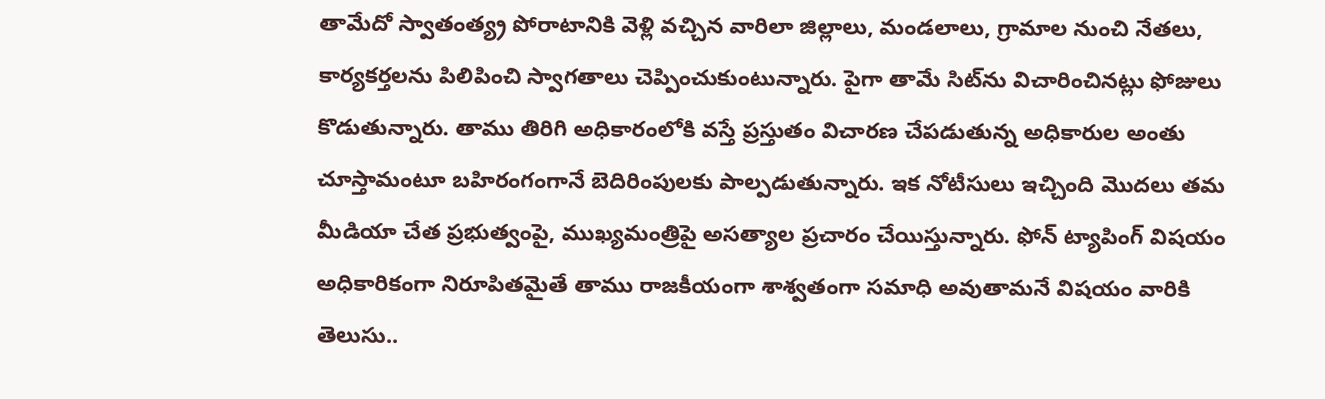తామేదో స్వాతంత్య్ర పోరాటానికి వెళ్లి వ‌చ్చిన వారిలా జిల్లాలు, మండ‌లాలు, గ్రామాల నుంచి నేత‌లు, కార్యక‌ర్తల‌ను పిలిపించి స్వాగ‌తాలు చెప్పించుకుంటున్నారు. పైగా తామే సిట్‌ను విచారించిన‌ట్లు ఫోజులు కొడుతున్నారు. తాము తిరిగి అధికారంలోకి వ‌స్తే ప్రస్తుతం విచార‌ణ చేప‌డుతున్న అధికారుల అంతు చూస్తామంటూ బ‌హిరంగంగానే బెదిరింపుల‌కు పాల్పడుతున్నారు. ఇక నోటీసులు ఇచ్చింది మొద‌లు త‌మ మీడియా చేత ప్రభుత్వంపై, ముఖ్యమంత్రిపై అస‌త్యాల ప్రచారం చేయిస్తున్నారు. ఫోన్ ట్యాపింగ్ విషయం అధికారికంగా నిరూపిత‌మైతే తాము రాజ‌కీయంగా శాశ్వతంగా స‌మాధి అవుతామ‌నే విష‌యం వారికి తెలుసు..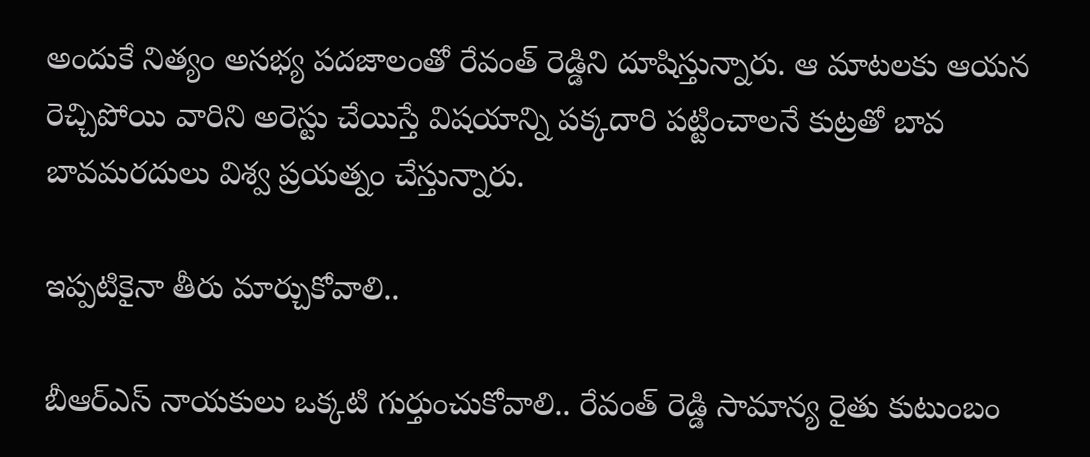అందుకే నిత్యం అస‌భ్య ప‌ద‌జాలంతో రేవంత్ రెడ్డిని దూషిస్తున్నారు. ఆ మాటలకు ఆయ‌న రెచ్చిపోయి వారిని అరెస్టు చేయిస్తే విష‌యాన్ని ప‌క్కదారి ప‌ట్టించాల‌నే కుట్రతో బావ‌ బావ‌మ‌ర‌దులు విశ్వ ప్రయ‌త్నం చేస్తున్నారు.

ఇప్పటికైనా తీరు మార్చుకోవాలి..

బీఆర్ఎస్ నాయకులు ఒక్కటి గుర్తుంచుకోవాలి.. రేవంత్ రెడ్డి సామాన్య రైతు కుటుంబం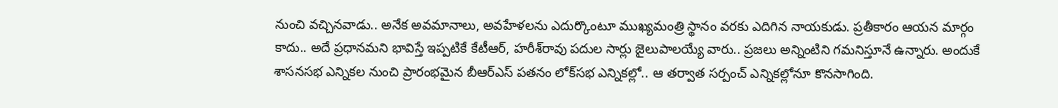నుంచి వ‌చ్చిన‌వాడు.. అనేక అవ‌మానాలు, అవ‌హేళ‌ల‌ను ఎదుర్కొంటూ ముఖ్యమంత్రి స్థానం వ‌ర‌కు ఎదిగిన నాయ‌కుడు. ప్రతీకారం ఆయ‌న మార్గం కాదు.. అదే ప్రధాన‌మ‌ని భావిస్తే ఇప్పటికే కేటీఆర్, హ‌రీశ్‌రావు ప‌దుల సార్లు జైలుపాల‌య్యే వారు.. ప్రజలు అన్నింటిని గ‌మ‌నిస్తూనే ఉన్నారు. అందుకే శాస‌న‌స‌భ ఎన్నిక‌ల నుంచి ప్రారంభ‌మైన బీఆర్ఎస్ ప‌త‌నం లోక్‌స‌భ ఎన్నిక‌ల్లో.. ఆ త‌ర్వాత స‌ర్పంచ్ ఎన్నిక‌ల్లోనూ కొన‌సాగింది.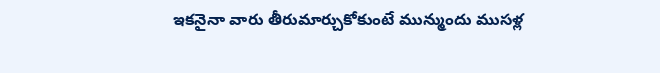ఇక‌నైనా వారు తీరుమార్చుకోకుంటే మున్ముందు ముస‌ళ్ల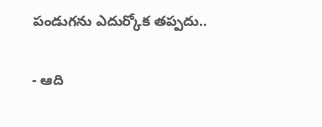పండుగ‌ను ఎదుర్కోక త‌ప్పదు..

- ఆది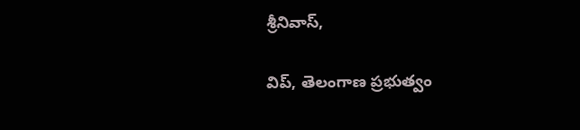శ్రీనివాస్,

విప్, తెలంగాణ ప్రభుత్వం